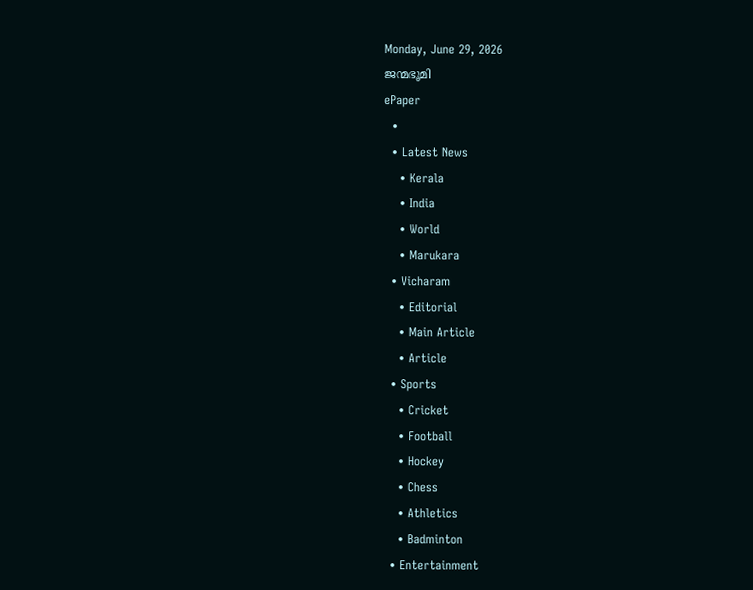Monday, June 29, 2026
ജന്മഭൂമി
ePaper
  •
  • Latest News
    • Kerala
    • India
    • World
    • Marukara
  • Vicharam
    • Editorial
    • Main Article
    • Article
  • Sports
    • Cricket
    • Football
    • Hockey
    • Chess
    • Athletics
    • Badminton
  • Entertainment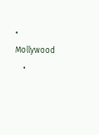• Mollywood
    •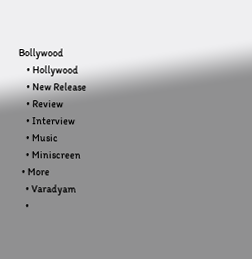Bollywood
    • Hollywood
    • New Release
    • Review
    • Interview
    • Music
    • Miniscreen
  • More
    • Varadyam
    •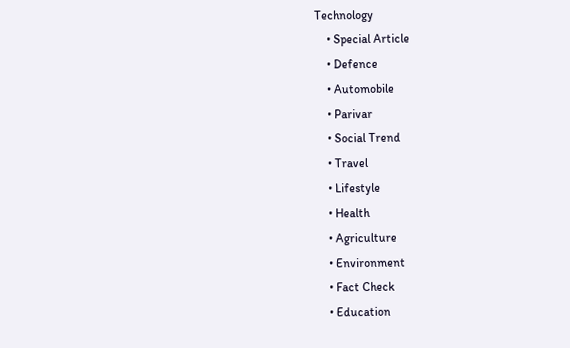Technology
    • Special Article
    • Defence
    • Automobile
    • Parivar
    • Social Trend
    • Travel
    • Lifestyle
    • Health
    • Agriculture
    • Environment
    • Fact Check
    • Education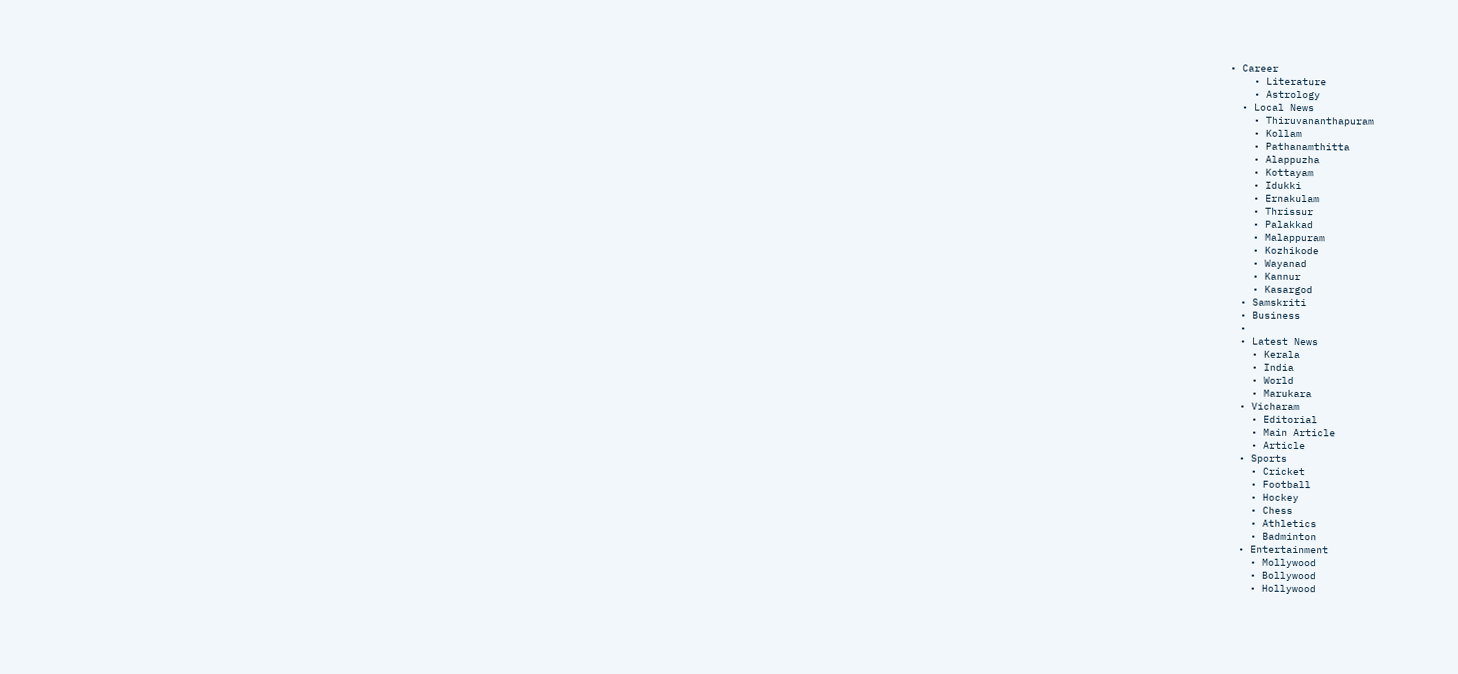• Career
    • Literature
    • Astrology
  • Local News
    • Thiruvananthapuram
    • Kollam
    • Pathanamthitta
    • Alappuzha
    • Kottayam
    • Idukki
    • Ernakulam
    • Thrissur
    • Palakkad
    • Malappuram
    • Kozhikode
    • Wayanad
    • Kannur
    • Kasargod
  • Samskriti
  • Business
  •
  • Latest News
    • Kerala
    • India
    • World
    • Marukara
  • Vicharam
    • Editorial
    • Main Article
    • Article
  • Sports
    • Cricket
    • Football
    • Hockey
    • Chess
    • Athletics
    • Badminton
  • Entertainment
    • Mollywood
    • Bollywood
    • Hollywood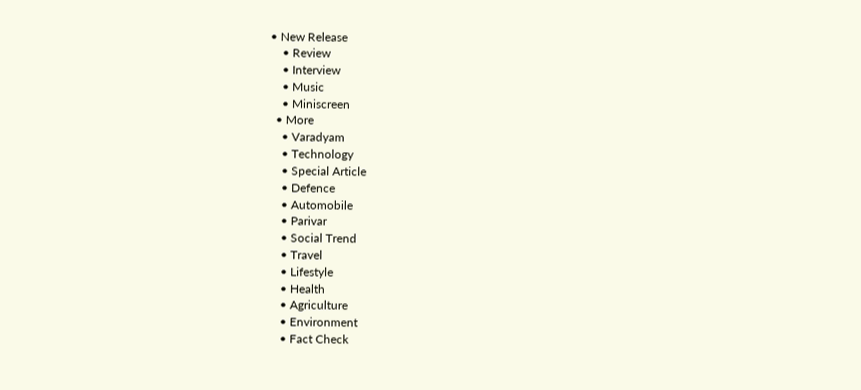• New Release
    • Review
    • Interview
    • Music
    • Miniscreen
  • More
    • Varadyam
    • Technology
    • Special Article
    • Defence
    • Automobile
    • Parivar
    • Social Trend
    • Travel
    • Lifestyle
    • Health
    • Agriculture
    • Environment
    • Fact Check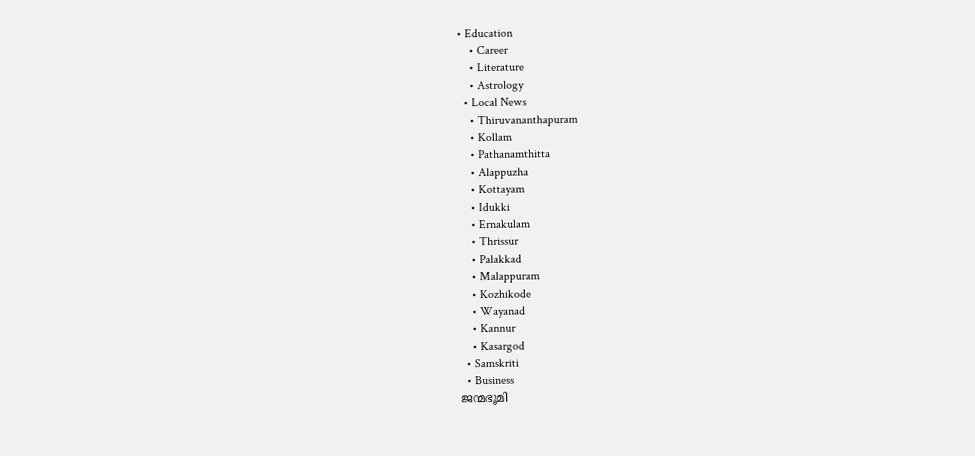• Education
    • Career
    • Literature
    • Astrology
  • Local News
    • Thiruvananthapuram
    • Kollam
    • Pathanamthitta
    • Alappuzha
    • Kottayam
    • Idukki
    • Ernakulam
    • Thrissur
    • Palakkad
    • Malappuram
    • Kozhikode
    • Wayanad
    • Kannur
    • Kasargod
  • Samskriti
  • Business
ജന്മഭൂമി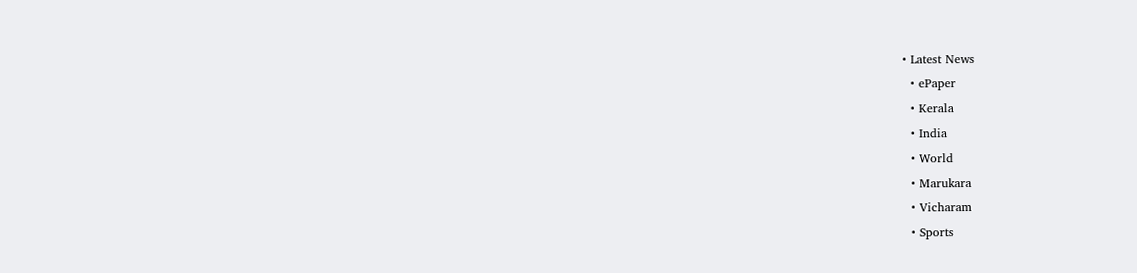• Latest News
  • ePaper
  • Kerala
  • India
  • World
  • Marukara
  • Vicharam
  • Sports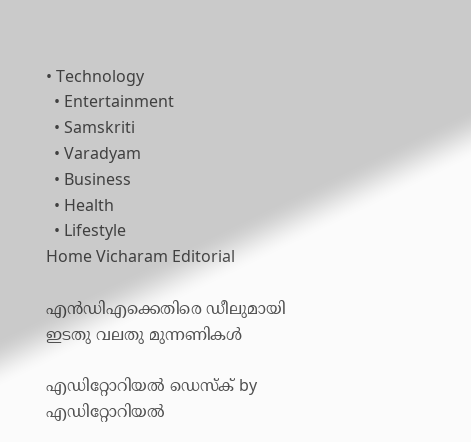• Technology
  • Entertainment
  • Samskriti
  • Varadyam
  • Business
  • Health
  • Lifestyle
Home Vicharam Editorial

എന്‍ഡിഎക്കെതിരെ ഡീലുമായി ഇടതു വലതു മുന്നണികള്‍

എഡിറ്റോറിയൽ ഡെസ്ക് by എഡിറ്റോറിയൽ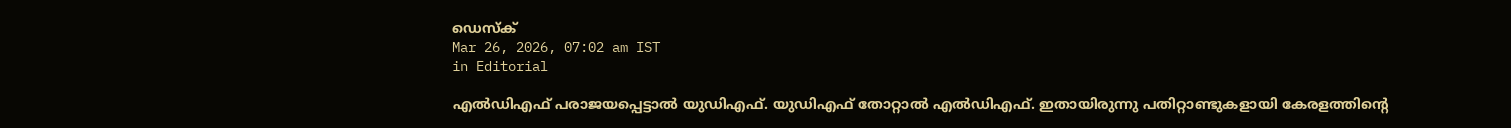ഡെസ്ക്
Mar 26, 2026, 07:02 am IST
in Editorial

എല്‍ഡിഎഫ് പരാജയപ്പെട്ടാല്‍ യുഡിഎഫ്. യുഡിഎഫ് തോറ്റാല്‍ എല്‍ഡിഎഫ്. ഇതായിരുന്നു പതിറ്റാണ്ടുകളായി കേരളത്തിന്റെ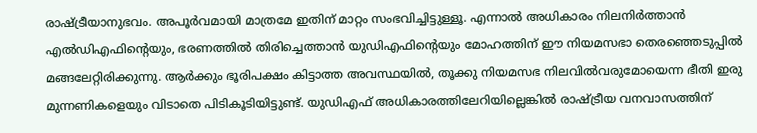രാഷ്‌ട്രീയാനുഭവം. അപൂര്‍വമായി മാത്രമേ ഇതിന് മാറ്റം സംഭവിച്ചിട്ടുള്ളൂ. എന്നാല്‍ അധികാരം നിലനിര്‍ത്താന്‍ എല്‍ഡിഎഫിന്റെയും, ഭരണത്തില്‍ തിരിച്ചെത്താന്‍ യുഡിഎഫിന്റെയും മോഹത്തിന് ഈ നിയമസഭാ തെരഞ്ഞെടുപ്പില്‍ മങ്ങലേറ്റിരിക്കുന്നു. ആര്‍ക്കും ഭൂരിപക്ഷം കിട്ടാത്ത അവസ്ഥയില്‍, തൂക്കു നിയമസഭ നിലവില്‍വരുമോയെന്ന ഭീതി ഇരു മുന്നണികളെയും വിടാതെ പിടികൂടിയിട്ടുണ്ട്. യുഡിഎഫ് അധികാരത്തിലേറിയില്ലെങ്കില്‍ രാഷ്‌ട്രീയ വനവാസത്തിന്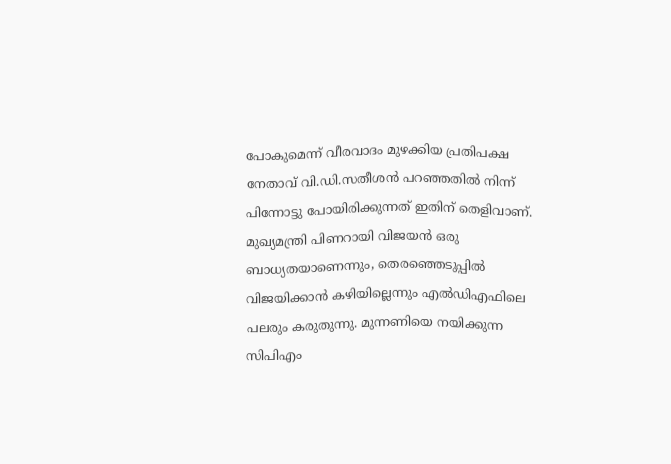പോകുമെന്ന് വീരവാദം മുഴക്കിയ പ്രതിപക്ഷ നേതാവ് വി.ഡി.സതീശന്‍ പറഞ്ഞതില്‍ നിന്ന് പിന്നോട്ടു പോയിരിക്കുന്നത് ഇതിന് തെളിവാണ്. മുഖ്യമന്ത്രി പിണറായി വിജയന്‍ ഒരു ബാധ്യതയാണെന്നും, തെരഞ്ഞെടുപ്പില്‍ വിജയിക്കാന്‍ കഴിയില്ലെന്നും എല്‍ഡിഎഫിലെ പലരും കരുതുന്നു. മുന്നണിയെ നയിക്കുന്ന സിപിഎം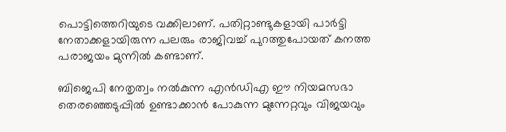പൊട്ടിത്തെറിയുടെ വക്കിലാണ്. പതിറ്റാണ്ടുകളായി പാര്‍ട്ടി നേതാക്കളായിരുന്ന പലരും രാജിവച്ച് പുറത്തുപോയത് കനത്ത പരാജയം മുന്നില്‍ കണ്ടാണ്.

ബിജെപി നേതൃത്വം നല്‍കുന്ന എന്‍ഡിഎ ഈ നിയമസഭാ തെരഞ്ഞെടുപ്പില്‍ ഉണ്ടാക്കാന്‍ പോകുന്ന മുന്നേറ്റവും വിജയവും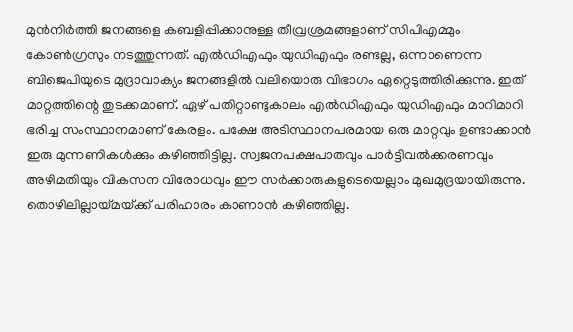മുന്‍നിര്‍ത്തി ജനങ്ങളെ കബളിപ്പിക്കാനുള്ള തീവ്രശ്രമങ്ങളാണ് സിപിഎമ്മും കോണ്‍ഗ്രസും നടത്തുന്നത്. എല്‍ഡിഎഫും യുഡിഎഫും രണ്ടല്ല, ഒന്നാണെന്ന ബിജെപിയുടെ മുദ്രാവാക്യം ജനങ്ങളില്‍ വലിയൊരു വിഭാഗം ഏറ്റെടുത്തിരിക്കുന്നു. ഇത് മാറ്റത്തിന്റെ തുടക്കമാണ്. ഏഴ് പതിറ്റാണ്ടുകാലം എല്‍ഡിഎഫും യുഡിഎഫും മാറിമാറി ഭരിച്ച സംസ്ഥാനമാണ് കേരളം. പക്ഷേ അടിസ്ഥാനപരമായ ഒരു മാറ്റവും ഉണ്ടാക്കാന്‍ ഇരു മുന്നണികള്‍ക്കും കഴിഞ്ഞിട്ടില്ല. സ്വജനപക്ഷപാതവും പാര്‍ട്ടിവല്‍ക്കരണവും അഴിമതിയും വികസന വിരോധവും ഈ സര്‍ക്കാരുകളുടെയെല്ലാം മുഖമുദ്രയായിരുന്നു. തൊഴിലില്ലായ്‌മയ്‌ക്ക് പരിഹാരം കാണാന്‍ കഴിഞ്ഞില്ല.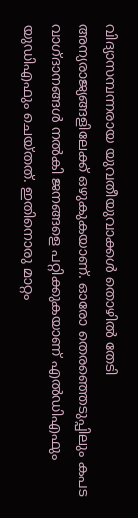വിദ്യാസമ്പന്നരായ യുവതീയുവാക്കള്‍ തൊഴില്‍ തേടി അന്യരാജ്യങ്ങളിലേക്ക് ഒഴുകുകയാണ്. ഓരോ തെരഞ്ഞെടുപ്പിലും കപട വാഗ്ദാനങ്ങള്‍ നല്‍കി ജനങ്ങളെ പറ്റിക്കുകയാണ് എല്‍ഡിഎഫും യുഡിഎഫും ചെയ്തത്. ഇതിനൊരു മാറ്റം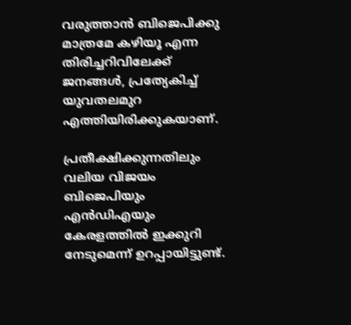വരുത്താന്‍ ബിജെപിക്കു മാത്രമേ കഴിയൂ എന്ന തിരിച്ചറിവിലേക്ക് ജനങ്ങള്‍, പ്രത്യേകിച്ച് യുവതലമുറ എത്തിയിരിക്കുകയാണ്.

പ്രതീക്ഷിക്കുന്നതിലും വലിയ വിജയം ബിജെപിയും എന്‍ഡിഎയും കേരളത്തില്‍ ഇക്കുറി നേടുമെന്ന് ഉറപ്പായിട്ടുണ്ട്.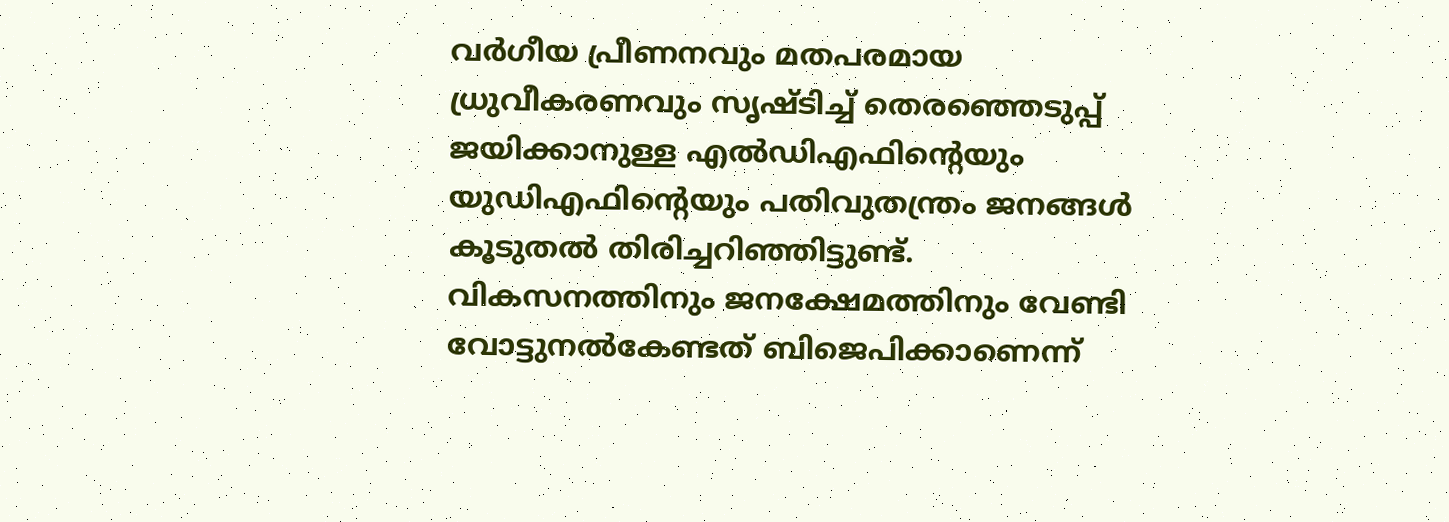വര്‍ഗീയ പ്രീണനവും മതപരമായ ധ്രുവീകരണവും സൃഷ്ടിച്ച് തെരഞ്ഞെടുപ്പ് ജയിക്കാനുള്ള എല്‍ഡിഎഫിന്റെയും യുഡിഎഫിന്റെയും പതിവുതന്ത്രം ജനങ്ങള്‍ കൂടുതല്‍ തിരിച്ചറിഞ്ഞിട്ടുണ്ട്. വികസനത്തിനും ജനക്ഷേമത്തിനും വേണ്ടി വോട്ടുനല്‍കേണ്ടത് ബിജെപിക്കാണെന്ന്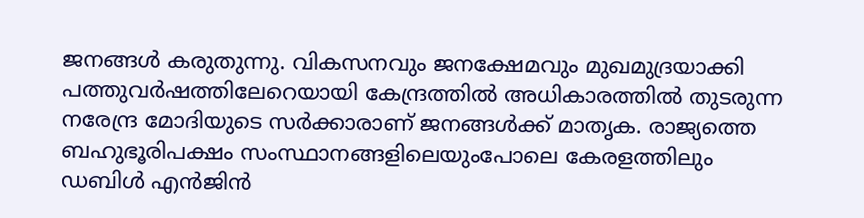ജനങ്ങള്‍ കരുതുന്നു. വികസനവും ജനക്ഷേമവും മുഖമുദ്രയാക്കി പത്തുവര്‍ഷത്തിലേറെയായി കേന്ദ്രത്തില്‍ അധികാരത്തില്‍ തുടരുന്ന നരേന്ദ്ര മോദിയുടെ സര്‍ക്കാരാണ് ജനങ്ങള്‍ക്ക് മാതൃക. രാജ്യത്തെ ബഹുഭൂരിപക്ഷം സംസ്ഥാനങ്ങളിലെയുംപോലെ കേരളത്തിലും ഡബിള്‍ എന്‍ജിന്‍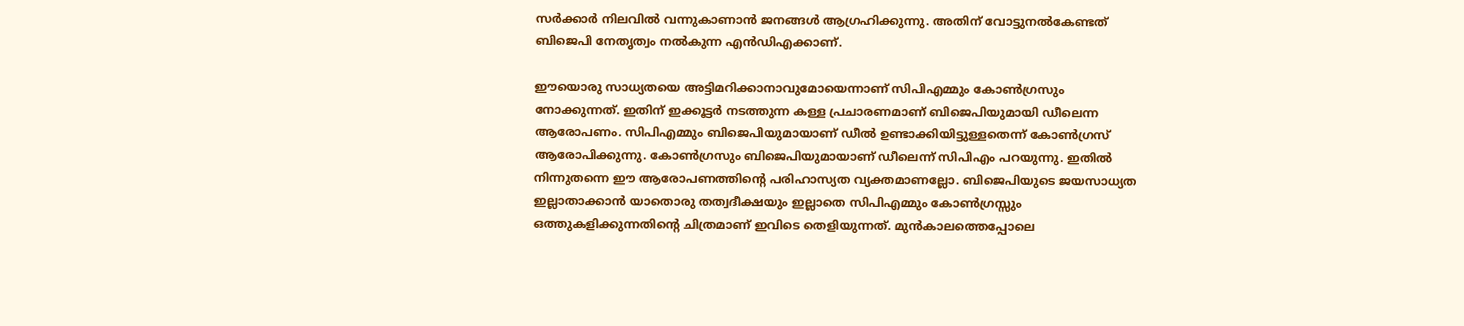സര്‍ക്കാര്‍ നിലവില്‍ വന്നുകാണാന്‍ ജനങ്ങള്‍ ആഗ്രഹിക്കുന്നു. അതിന് വോട്ടുനല്‍കേണ്ടത് ബിജെപി നേതൃത്വം നല്‍കുന്ന എന്‍ഡിഎക്കാണ്.

ഈയൊരു സാധ്യതയെ അട്ടിമറിക്കാനാവുമോയെന്നാണ് സിപിഎമ്മും കോണ്‍ഗ്രസും നോക്കുന്നത്. ഇതിന് ഇക്കൂട്ടര്‍ നടത്തുന്ന കള്ള പ്രചാരണമാണ് ബിജെപിയുമായി ഡീലെന്ന ആരോപണം. സിപിഎമ്മും ബിജെപിയുമായാണ് ഡീല്‍ ഉണ്ടാക്കിയിട്ടുള്ളതെന്ന് കോണ്‍ഗ്രസ് ആരോപിക്കുന്നു. കോണ്‍ഗ്രസും ബിജെപിയുമായാണ് ഡീലെന്ന് സിപിഎം പറയുന്നു. ഇതില്‍ നിന്നുതന്നെ ഈ ആരോപണത്തിന്റെ പരിഹാസ്യത വ്യക്തമാണല്ലോ. ബിജെപിയുടെ ജയസാധ്യത ഇല്ലാതാക്കാന്‍ യാതൊരു തത്വദീക്ഷയും ഇല്ലാതെ സിപിഎമ്മും കോണ്‍ഗ്രസ്സും ഒത്തുകളിക്കുന്നതിന്റെ ചിത്രമാണ് ഇവിടെ തെളിയുന്നത്. മുന്‍കാലത്തെപ്പോലെ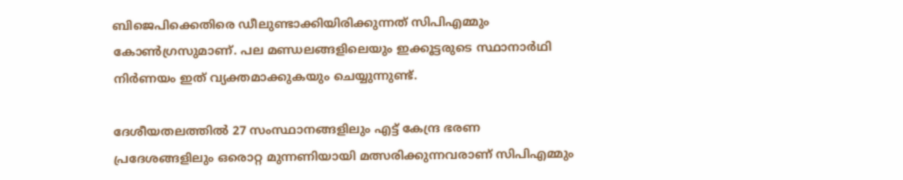ബിജെപിക്കെതിരെ ഡീലുണ്ടാക്കിയിരിക്കുന്നത് സിപിഎമ്മും കോണ്‍ഗ്രസുമാണ്. പല മണ്ഡലങ്ങളിലെയും ഇക്കൂട്ടരുടെ സ്ഥാനാര്‍ഥി നിര്‍ണയം ഇത് വ്യക്തമാക്കുകയും ചെയ്യുന്നുണ്ട്.

ദേശീയതലത്തില്‍ 27 സംസ്ഥാനങ്ങളിലും എട്ട് കേന്ദ്ര ഭരണ പ്രദേശങ്ങളിലും ഒരൊറ്റ മുന്നണിയായി മത്സരിക്കുന്നവരാണ് സിപിഎമ്മും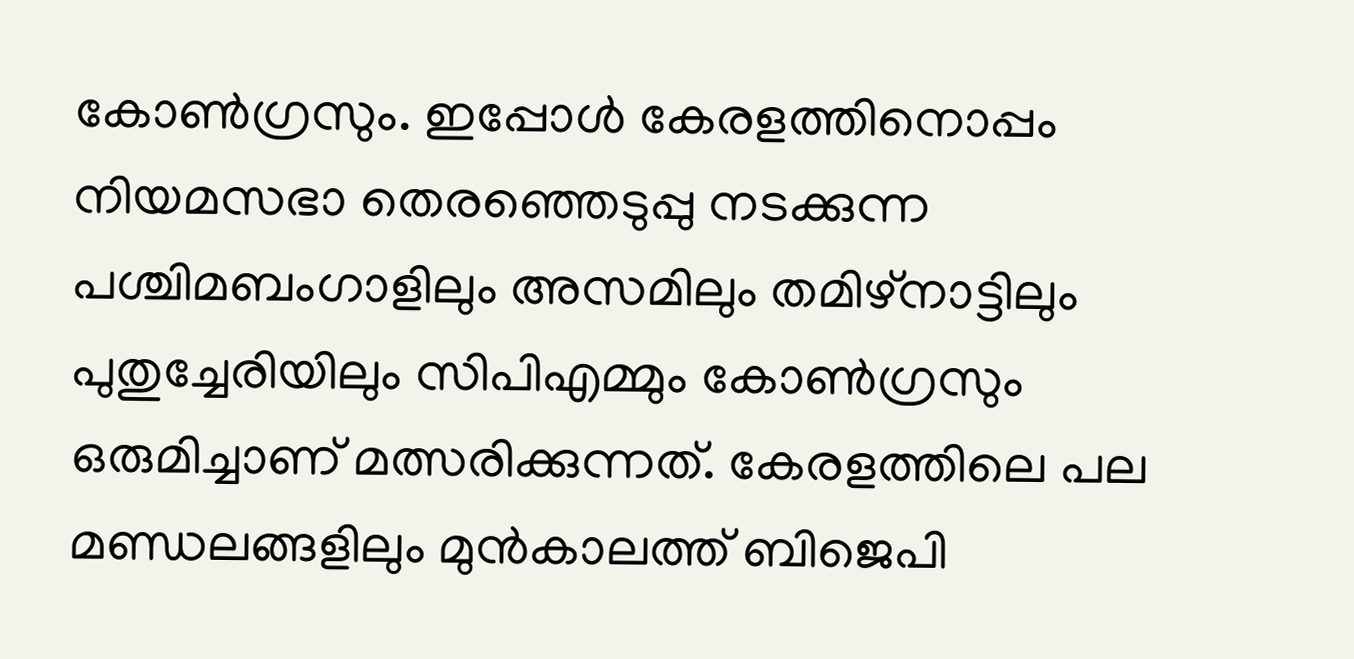കോണ്‍ഗ്രസും. ഇപ്പോള്‍ കേരളത്തിനൊപ്പം നിയമസഭാ തെരഞ്ഞെടുപ്പു നടക്കുന്ന പശ്ചിമബംഗാളിലും അസമിലും തമിഴ്‌നാട്ടിലും പുതുച്ചേരിയിലും സിപിഎമ്മും കോണ്‍ഗ്രസും ഒരുമിച്ചാണ് മത്സരിക്കുന്നത്. കേരളത്തിലെ പല മണ്ഡലങ്ങളിലും മുന്‍കാലത്ത് ബിജെപി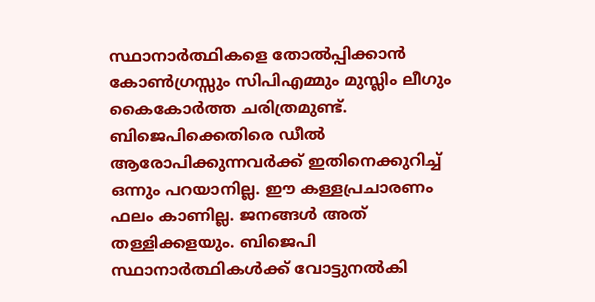സ്ഥാനാര്‍ത്ഥികളെ തോല്‍പ്പിക്കാന്‍ കോണ്‍ഗ്രസ്സും സിപിഎമ്മും മുസ്ലിം ലീഗും കൈകോര്‍ത്ത ചരിത്രമുണ്ട്. ബിജെപിക്കെതിരെ ഡീല്‍ ആരോപിക്കുന്നവര്‍ക്ക് ഇതിനെക്കുറിച്ച് ഒന്നും പറയാനില്ല. ഈ കള്ളപ്രചാരണം ഫലം കാണില്ല. ജനങ്ങള്‍ അത് തള്ളിക്കളയും. ബിജെപി സ്ഥാനാര്‍ത്ഥികള്‍ക്ക് വോട്ടുനല്‍കി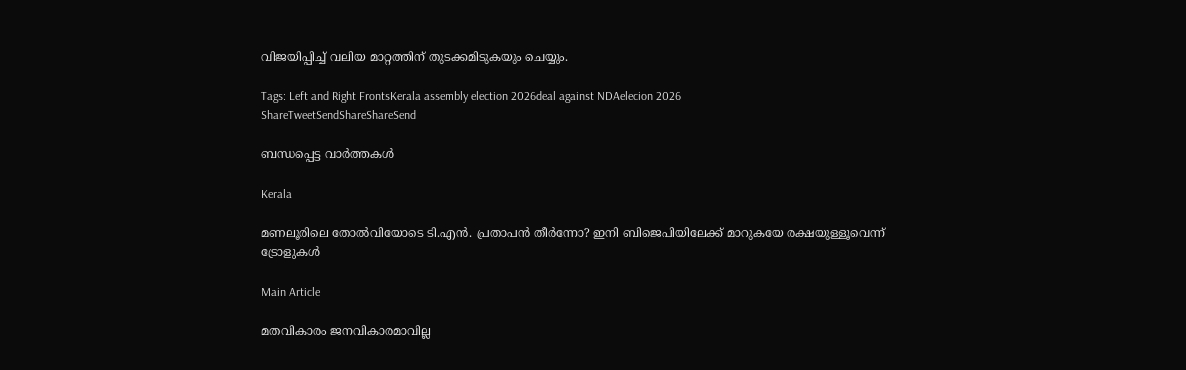വിജയിപ്പിച്ച് വലിയ മാറ്റത്തിന് തുടക്കമിടുകയും ചെയ്യും.

Tags: Left and Right FrontsKerala assembly election 2026deal against NDAelecion 2026
ShareTweetSendShareShareSend

ബന്ധപ്പെട്ട വാര്‍ത്തകള്‍

Kerala

മണലൂരിലെ തോല്‍വിയോടെ ടി.എന്‍. പ്രതാപന്‍ തീര്‍ന്നോ? ഇനി ബിജെപിയിലേക്ക് മാറുകയേ രക്ഷയുള്ളൂവെന്ന് ട്രോളുകള്‍

Main Article

മതവികാരം ജനവികാരമാവില്ല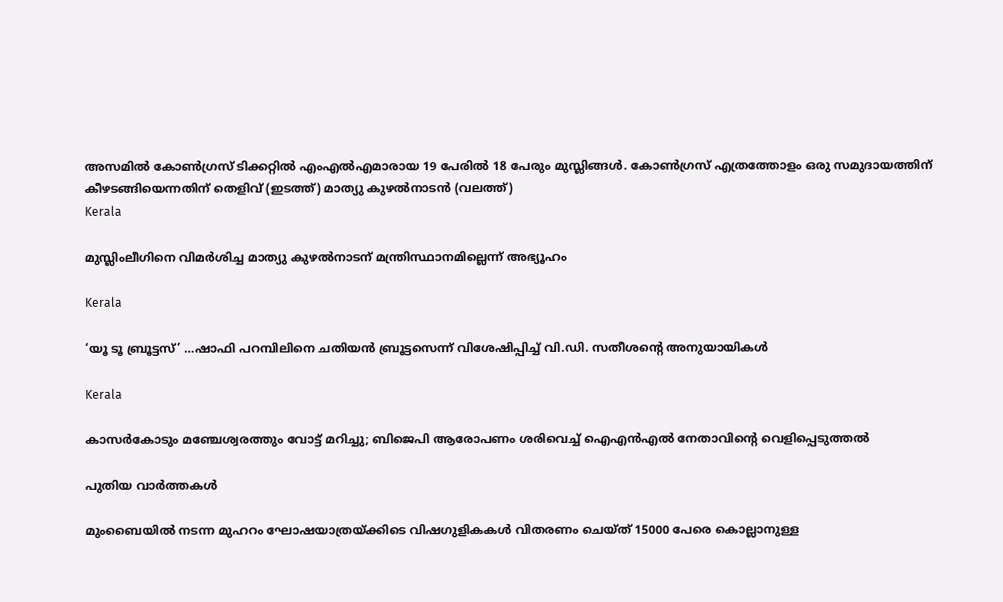അസമില്‍ കോണ്‍ഗ്രസ് ടിക്കറ്റില്‍ എംഎല്‍എമാരായ 19 പേരില്‍ 18 പേരും മുസ്ലിങ്ങള്‍. കോണ്‍ഗ്രസ് എത്രത്തോളം ഒരു സമുദായത്തിന് കീഴടങ്ങിയെന്നതിന് തെളിവ് (ഇടത്ത്) മാത്യു കുഴല്‍നാടന്‍ (വലത്ത്)
Kerala

മുസ്ലിംലീഗിനെ വിമര്‍ശിച്ച മാത്യു കുഴല്‍നാടന് മന്ത്രിസ്ഥാനമില്ലെന്ന് അഭ്യൂഹം

Kerala

‘യൂ ടൂ ബ്രൂട്ടസ്’ …ഷാഫി പറമ്പിലിനെ ചതിയന്‍ ബ്രൂട്ടസെന്ന് വിശേഷിപ്പിച്ച് വി.ഡി. സതീശന്റെ അനുയായികള്‍

Kerala

കാസര്‍കോടും മഞ്ചേശ്വരത്തും വോട്ട് മറിച്ചു; ബിജെപി ആരോപണം ശരിവെച്ച് ഐഎന്‍എല്‍ നേതാവിന്റെ വെളിപ്പെടുത്തല്‍

പുതിയ വാര്‍ത്തകള്‍

മുംബൈയിൽ നടന്ന മുഹറം ഘോഷയാത്രയ്‌ക്കിടെ വിഷഗുളികകള്‍ വിതരണം ചെയ്ത് 15000 പേരെ കൊല്ലാനുള്ള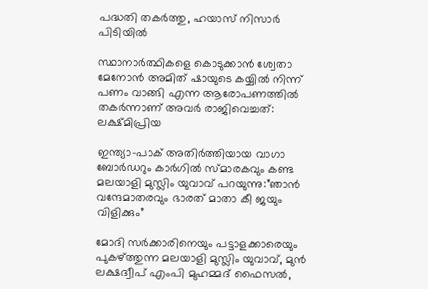പദ്ധതി തകര്‍ത്തു, ഹയാസ് നിസാര്‍ പിടിയില്‍

സ്ഥാനാർത്ഥികളെ കൊടുക്കാൻ ശ്വേതാ മേനോൻ അമിത് ഷായുടെ കയ്യിൽ നിന്ന് പണം വാങ്ങി എന്ന ആരോപണത്തില്‍ തകര്‍ന്നാണ് അവര്‍ രാജിവെച്ചത്: ലക്ഷ്മിപ്രിയ

ഇന്ത്യാ-പാക് അതിര്‍ത്തിയായ വാഗാ ബോര്‍ഡറും കാര്‍ഗില്‍ സ്മാരകവും കണ്ട മലയാളി മുസ്ലിം യുവാവ് പറയുന്നു:”ഞാന്‍ വന്ദേമാതരവും ഭാരത് മാതാ കീ ജയും വിളിക്കും”

മോദി സര്‍ക്കാരിനെയും പട്ടാളക്കാരെയും പുകഴ്ത്തുന്ന മലയാളി മുസ്ലിം യുവാവ്, മുന്‍ ലക്ഷദ്വീപ് എംപി മുഹമ്മദ് ഫൈസല്‍,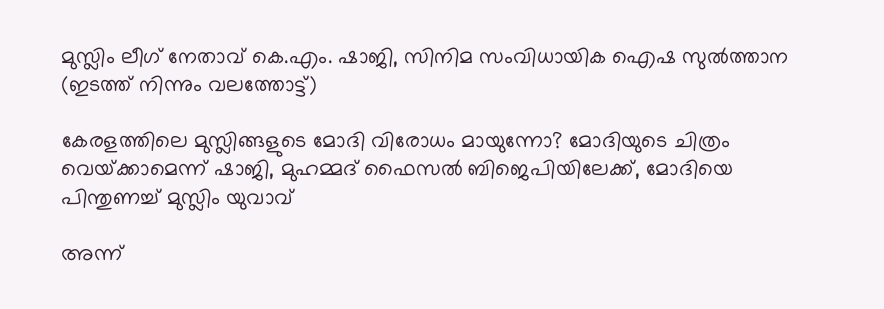മുസ്ലിം ലീഗ് നേതാവ് കെ.എം. ഷാജി, സിനിമ സംവിധായിക ഐഷ സുല്‍ത്താന (ഇടത്ത് നിന്നും വലത്തോട്ട്)

കേരളത്തിലെ മുസ്ലിങ്ങളുടെ മോദി വിരോധം മായുന്നോ? മോദിയുടെ ചിത്രം വെയ്‌ക്കാമെന്ന് ഷാജി, മുഹമ്മദ് ഫൈസല്‍ ബിജെപിയിലേക്ക്, മോദിയെ പിന്തുണച്ച് മുസ്ലിം യുവാവ്

അന്ന്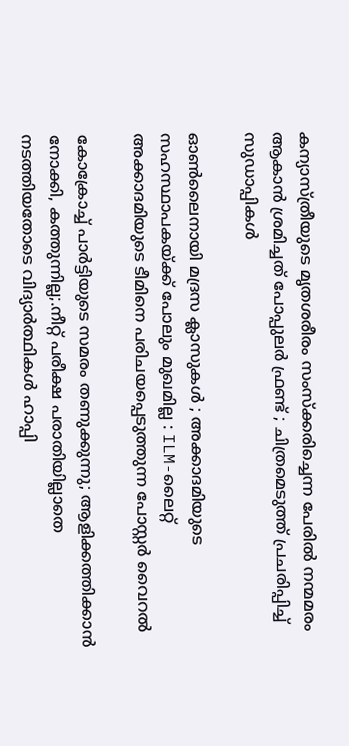കന്യാസ്ത്രീയുടെ മൃതശരീരം സംസ്ക്കരിച്ചെന്ന പേരിൽ നന്മമരം ആകാൻ ശ്രമിച്ചത് പോപ്പുലർ ഫ്രണ്ട് ; ചിത്രമെടുത്ത് പ്രചരിപ്പിച്ച് സുഡാപ്പികൾ

ഓൺലൈനായി മദ്രസ ക്ലാസുകൾ ; അക്കാദമിയുടെ സഹസ്ഥാപകയ്‌ക്ക് പോലും മുഖമില്ല : ILM-ലൈറ്റ് അക്കാദമിയുടെ ടീമിനെ പരിചയപ്പെടുത്തുന്ന പോസ്റ്റർ വൈറൽ

കോക്രോച്ച് പാര്‍ട്ടിയുടെ സമരം തണുക്കുന്നു; ആളിക്കത്തിക്കാന്‍ നോക്കി, കത്തുന്നില്ല;.നീറ്റ് പരീക്ഷ പരാതിയില്ലാതെ നടത്തിയതോടെ വിദ്യാര്‍ത്ഥികള്‍ ഹാപ്പി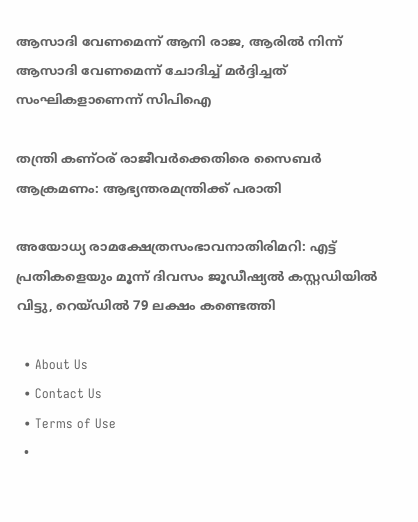ആസാദി വേണമെന്ന് ആനി രാജ, ആരില്‍ നിന്ന് ആസാദി വേണമെന്ന് ചോദിച്ച് മര്‍ദ്ദിച്ചത് സംഘികളാണെന്ന് സിപിഐ

തന്ത്രി കണ്ഠര് രാജീവര്‍ക്കെതിരെ സൈബര്‍ ആക്രമണം: ആഭ്യന്തരമന്ത്രിക്ക് പരാതി

അയോധ്യ രാമക്ഷേത്രസംഭാവനാതിരിമറി: എട്ട് പ്രതികളെയും മൂന്ന് ദിവസം ജൂഡീഷ്യല്‍ കസ്റ്റഡിയില്‍ വിട്ടു, റെയ്ഡില്‍ 79 ലക്ഷം കണ്ടെത്തി

  • About Us
  • Contact Us
  • Terms of Use
  •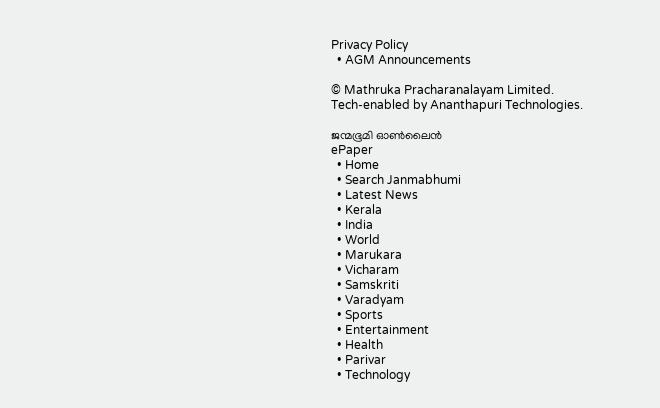Privacy Policy
  • AGM Announcements

© Mathruka Pracharanalayam Limited.
Tech-enabled by Ananthapuri Technologies.

ജന്മഭൂമി ഓണ്‍ലൈന്‍
ePaper
  • Home
  • Search Janmabhumi
  • Latest News
  • Kerala
  • India
  • World
  • Marukara
  • Vicharam
  • Samskriti
  • Varadyam
  • Sports
  • Entertainment
  • Health
  • Parivar
  • Technology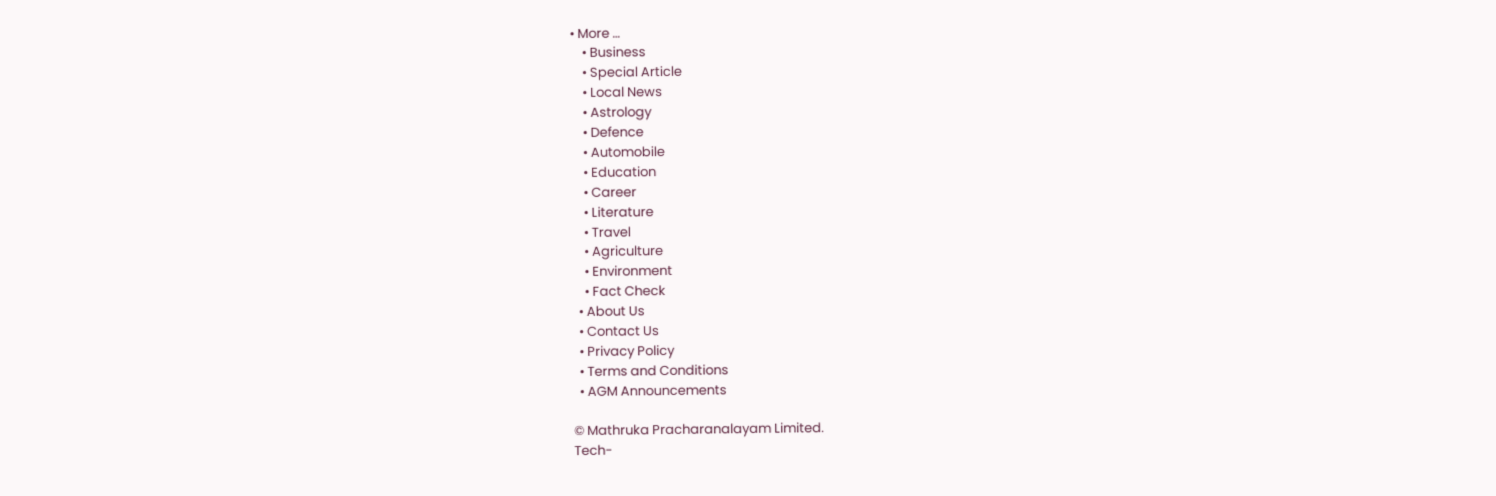• More …
    • Business
    • Special Article
    • Local News
    • Astrology
    • Defence
    • Automobile
    • Education
    • Career
    • Literature
    • Travel
    • Agriculture
    • Environment
    • Fact Check
  • About Us
  • Contact Us
  • Privacy Policy
  • Terms and Conditions
  • AGM Announcements

© Mathruka Pracharanalayam Limited.
Tech-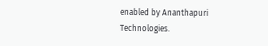enabled by Ananthapuri Technologies.